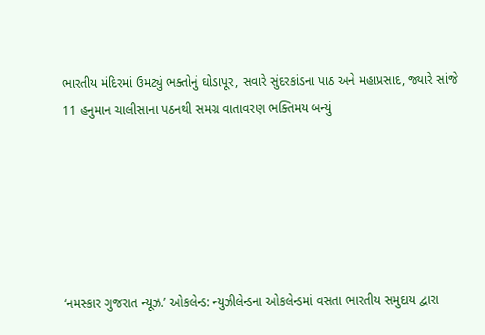ભારતીય મંદિરમાં ઉમટ્યું ભક્તોનું ઘોડાપૂર, સવારે સુંદરકાંડના પાઠ અને મહાપ્રસાદ, જ્યારે સાંજે 11 હનુમાન ચાલીસાના પઠનથી સમગ્ર વાતાવરણ ભક્તિમય બન્યું






‘નમસ્કાર ગુજરાત ન્યૂઝ.’ ઓકલેન્ડ: ન્યુઝીલેન્ડના ઓકલેન્ડમાં વસતા ભારતીય સમુદાય દ્વારા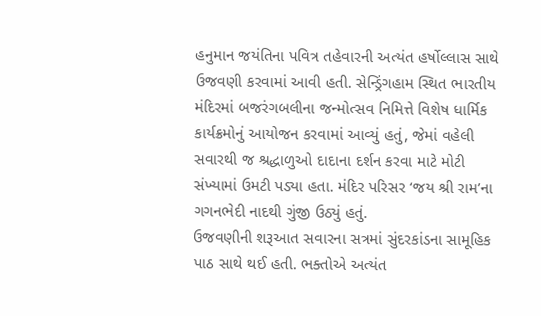હનુમાન જયંતિના પવિત્ર તહેવારની અત્યંત હર્ષોલ્લાસ સાથે ઉજવણી કરવામાં આવી હતી. સેન્ડ્રિંગહામ સ્થિત ભારતીય મંદિરમાં બજરંગબલીના જન્મોત્સવ નિમિત્તે વિશેષ ધાર્મિક કાર્યક્રમોનું આયોજન કરવામાં આવ્યું હતું, જેમાં વહેલી સવારથી જ શ્રદ્ધાળુઓ દાદાના દર્શન કરવા માટે મોટી સંખ્યામાં ઉમટી પડ્યા હતા. મંદિર પરિસર ‘જય શ્રી રામ’ના ગગનભેદી નાદથી ગુંજી ઉઠ્યું હતું.
ઉજવણીની શરૂઆત સવારના સત્રમાં સુંદરકાંડના સામૂહિક પાઠ સાથે થઈ હતી. ભક્તોએ અત્યંત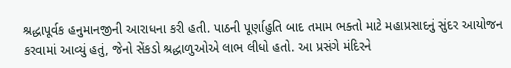શ્રદ્ધાપૂર્વક હનુમાનજીની આરાધના કરી હતી. પાઠની પૂર્ણાહુતિ બાદ તમામ ભક્તો માટે મહાપ્રસાદનું સુંદર આયોજન કરવામાં આવ્યું હતું, જેનો સેંકડો શ્રદ્ધાળુઓએ લાભ લીધો હતો. આ પ્રસંગે મંદિરને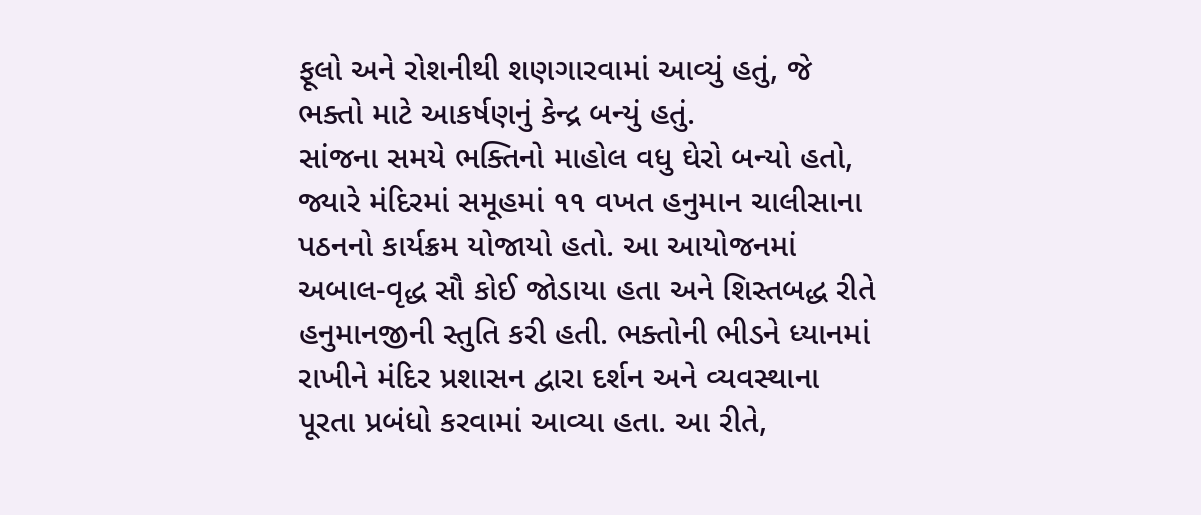ફૂલો અને રોશનીથી શણગારવામાં આવ્યું હતું, જે ભક્તો માટે આકર્ષણનું કેન્દ્ર બન્યું હતું.
સાંજના સમયે ભક્તિનો માહોલ વધુ ઘેરો બન્યો હતો, જ્યારે મંદિરમાં સમૂહમાં ૧૧ વખત હનુમાન ચાલીસાના પઠનનો કાર્યક્રમ યોજાયો હતો. આ આયોજનમાં અબાલ-વૃદ્ધ સૌ કોઈ જોડાયા હતા અને શિસ્તબદ્ધ રીતે હનુમાનજીની સ્તુતિ કરી હતી. ભક્તોની ભીડને ધ્યાનમાં રાખીને મંદિર પ્રશાસન દ્વારા દર્શન અને વ્યવસ્થાના પૂરતા પ્રબંધો કરવામાં આવ્યા હતા. આ રીતે,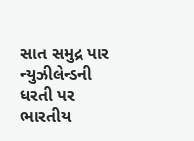સાત સમુદ્ર પાર ન્યુઝીલેન્ડની ધરતી પર ભારતીય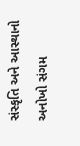સંસ્કૃતિ અને આસ્થાનો અનોખો સંગમ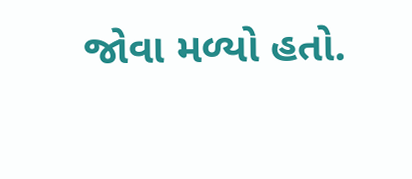જોવા મળ્યો હતો.